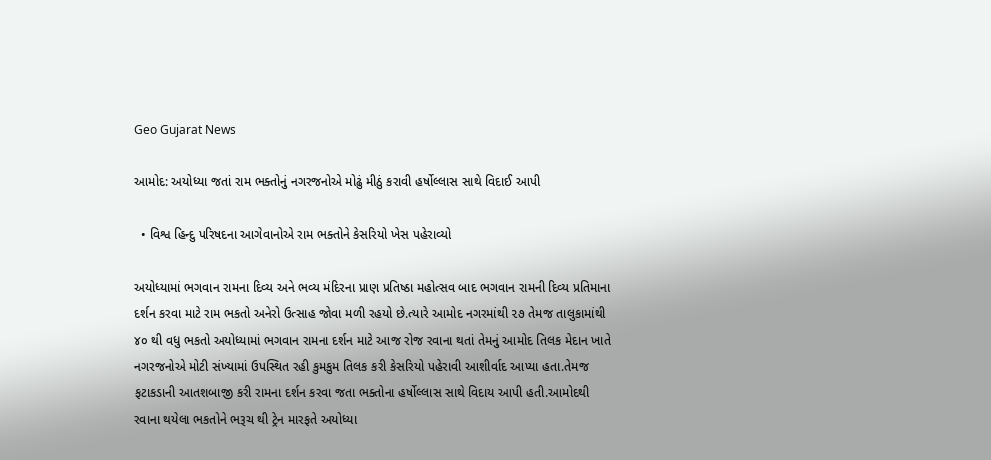Geo Gujarat News

આમોદ: અયોધ્યા જતાં રામ ભક્તોનું નગરજનોએ મોઢું મીઠું કરાવી હર્ષોલ્લાસ સાથે વિદાઈ આપી

  • વિશ્વ હિન્દુ પરિષદના આગેવાનોએ રામ ભક્તોને કેસરિયો ખેસ પહેરાવ્યો

અયોધ્યામાં ભગવાન રામના દિવ્ય અને ભવ્ય મંદિરના પ્રાણ પ્રતિષ્ઠા મહોત્સવ બાદ ભગવાન રામની દિવ્ય પ્રતિમાના દર્શન કરવા માટે રામ ભકતો અનેરો ઉત્સાહ જોવા મળી રહયો છે.ત્યારે આમોદ નગરમાંથી ૨૭ તેમજ તાલુકામાંથી ૪૦ થી વધુ ભકતો અયોધ્યામાં ભગવાન રામના દર્શન માટે આજ રોજ રવાના થતાં તેમનું આમોદ તિલક મેદાન ખાતે નગરજનોએ મોટી સંખ્યામાં ઉપસ્થિત રહી કુમકુમ તિલક કરી કેસરિયો પહેરાવી આશીર્વાદ આપ્યા હતા.તેમજ ફટાકડાની આતશબાજી કરી રામના દર્શન કરવા જતા ભક્તોના હર્ષોલ્લાસ સાથે વિદાય આપી હતી.આમોદથી રવાના થયેલા ભકતોને ભરૂચ થી ટ્રેન મારફતે અયોધ્યા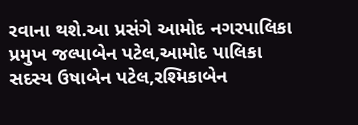રવાના થશે.આ પ્રસંગે આમોદ નગરપાલિકા પ્રમુખ જલ્પાબેન પટેલ,આમોદ પાલિકા સદસ્ય ઉષાબેન પટેલ,રશ્મિકાબેન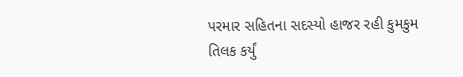પરમાર સહિતના સદસ્યો હાજર રહી કુમકુમ તિલક કર્યું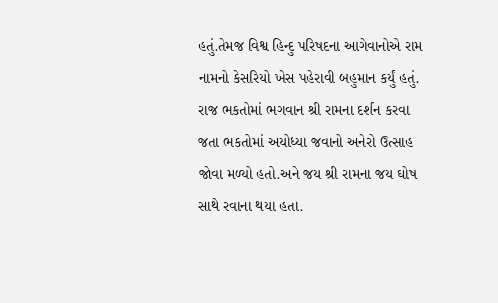હતું.તેમજ વિશ્વ હિન્દુ પરિષદના આગેવાનોએ રામ નામનો કેસરિયો ખેસ પહેરાવી બહુમાન કર્યું હતું. રાજ ભકતોમાં ભગવાન શ્રી રામના દર્શન કરવા જતા ભકતોમાં અયોધ્યા જવાનો અનેરો ઉત્સાહ જોવા મળ્યો હતો.અને જય શ્રી રામના જય ઘોષ સાથે રવાના થયા હતા.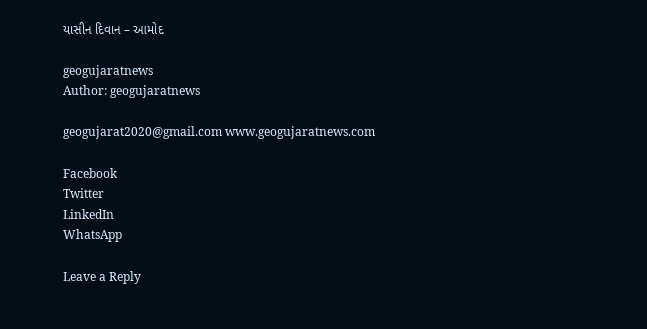યાસીન દિવાન – આમોદ

geogujaratnews
Author: geogujaratnews

geogujarat2020@gmail.com www.geogujaratnews.com

Facebook
Twitter
LinkedIn
WhatsApp

Leave a Reply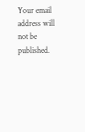Your email address will not be published.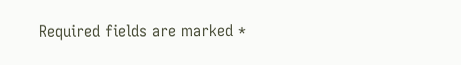Required fields are marked *